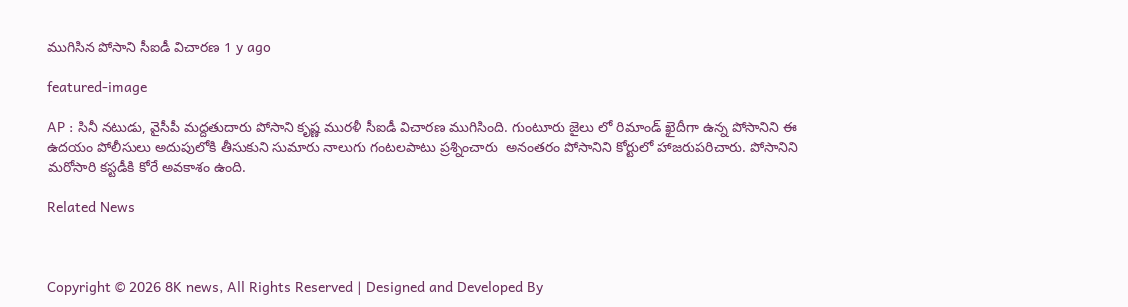ముగిసిన పోసాని సీఐడీ విచార‌ణ‌ 1 y ago

featured-image

AP : సినీ నటుడు, వైసీపీ మద్దతుదారు పోసాని కృష్ణ ముర‌ళీ సీఐడీ విచార‌ణ ముగిసింది. గుంటూరు జైలు లో రిమాండ్ ఖైదీగా ఉన్న పోసానిని ఈ ఉదయం పోలీసులు అదుపులోకి తీసుకుని సుమారు నాలుగు గంటలపాటు ప్రశ్నించారు  అనంత‌రం పోసానిని కోర్టులో హాజ‌రుప‌రిచారు. పోసానిని మ‌రోసారి క‌స్ట‌డీకి కోరే అవ‌కాశం ఉంది.

Related News



Copyright © 2026 8K news, All Rights Reserved | Designed and Developed By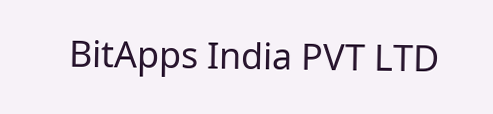BitApps India PVT LTD